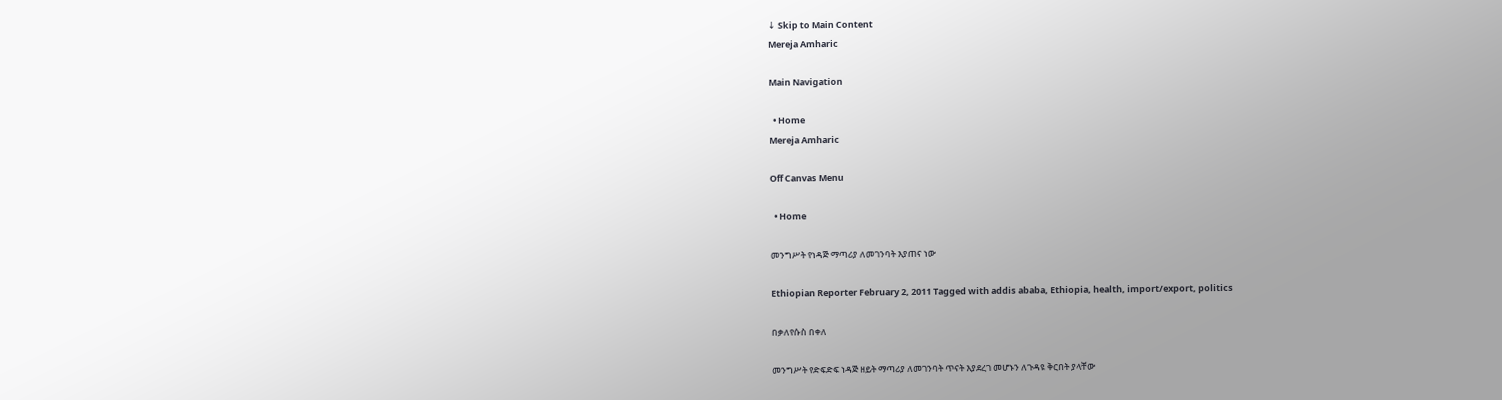↓ Skip to Main Content
Mereja Amharic

Main Navigation

  • Home
Mereja Amharic

Off Canvas Menu

  • Home

መንግሥት የነዳጅ ማጣሪያ ለመገንባት እያጠና ነው

Ethiopian Reporter February 2, 2011 Tagged with addis ababa, Ethiopia, health, import/export, politics

በቃለየሱስ በቀለ

መንግሥት የድፍድፍ ነዳጅ ዘይት ማጣሪያ ለመገንባት ጥናት እያደረገ መሆኑን ለጉዳዩ ቅርበት ያላቸው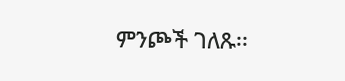ምንጮች ገለጹ፡፡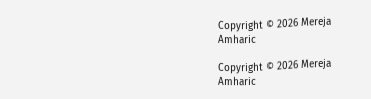Copyright © 2026 Mereja Amharic

Copyright © 2026 Mereja Amharic